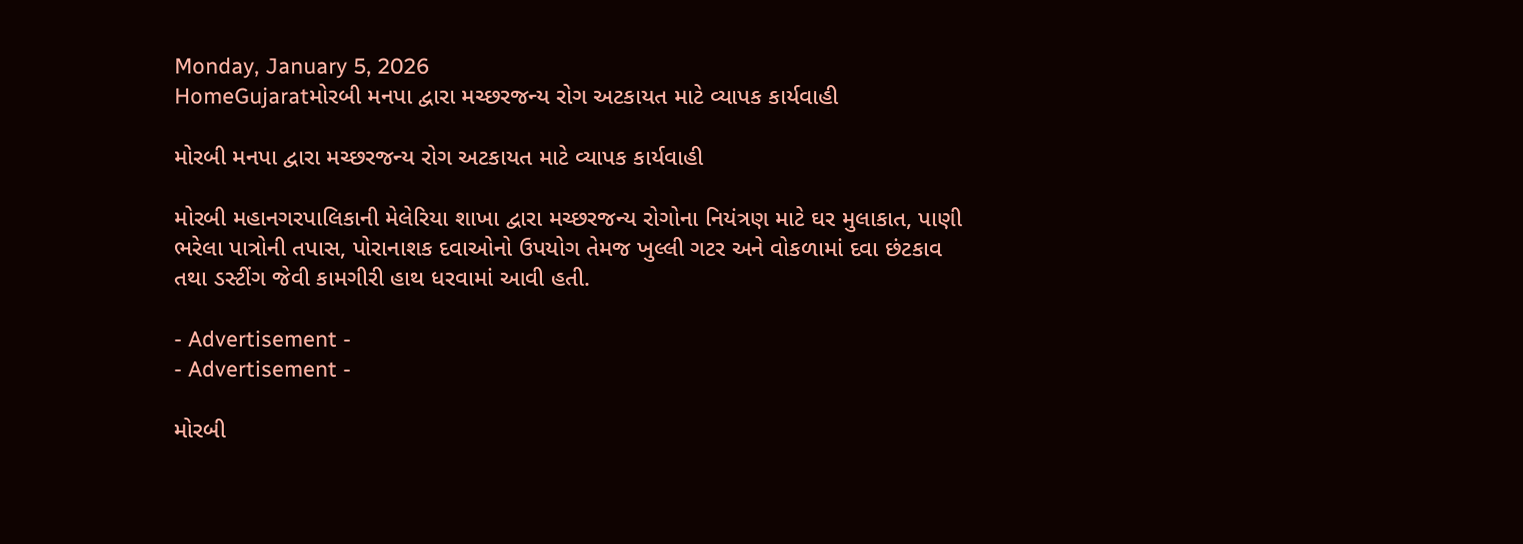Monday, January 5, 2026
HomeGujaratમોરબી મનપા દ્વારા મચ્છરજન્ય રોગ અટકાયત માટે વ્યાપક કાર્યવાહી

મોરબી મનપા દ્વારા મચ્છરજન્ય રોગ અટકાયત માટે વ્યાપક કાર્યવાહી

મોરબી મહાનગરપાલિકાની મેલેરિયા શાખા દ્વારા મચ્છરજન્ય રોગોના નિયંત્રણ માટે ઘર મુલાકાત, પાણી ભરેલા પાત્રોની તપાસ, પોરાનાશક દવાઓનો ઉપયોગ તેમજ ખુલ્લી ગટર અને વોકળામાં દવા છંટકાવ તથા ડસ્ટીંગ જેવી કામગીરી હાથ ધરવામાં આવી હતી.

- Advertisement -
- Advertisement -

મોરબી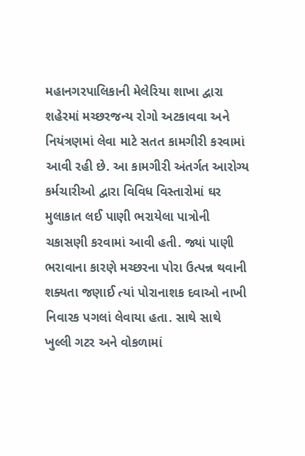મહાનગરપાલિકાની મેલેરિયા શાખા દ્વારા શહેરમાં મચ્છરજન્ય રોગો અટકાવવા અને નિયંત્રણમાં લેવા માટે સતત કામગીરી કરવામાં આવી રહી છે. આ કામગીરી અંતર્ગત આરોગ્ય કર્મચારીઓ દ્વારા વિવિધ વિસ્તારોમાં ઘર મુલાકાત લઈ પાણી ભરાયેલા પાત્રોની ચકાસણી કરવામાં આવી હતી. જ્યાં પાણી ભરાવાના કારણે મચ્છરના પોરા ઉત્પન્ન થવાની શક્યતા જણાઈ ત્યાં પોરાનાશક દવાઓ નાખી નિવારક પગલાં લેવાયા હતા. સાથે સાથે ખુલ્લી ગટર અને વોકળામાં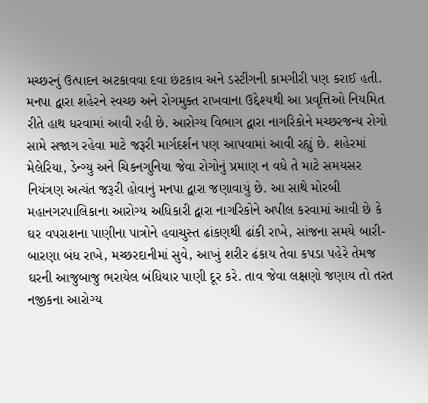મચ્છરનું ઉત્પાદન અટકાવવા દવા છંટકાવ અને ડસ્ટીંગની કામગીરી પણ કરાઈ હતી. મનપા દ્વારા શહેરને સ્વચ્છ અને રોગમુક્ત રાખવાના ઉદ્દેશ્યથી આ પ્રવૃત્તિઓ નિયમિત રીતે હાથ ધરવામાં આવી રહી છે. આરોગ્ય વિભાગ દ્વારા નાગરિકોને મચ્છરજન્ય રોગો સામે સજાગ રહેવા માટે જરૂરી માર્ગદર્શન પણ આપવામાં આવી રહ્યું છે. શહેરમાં મેલેરિયા, ડેન્ગ્યુ અને ચિકનગુનિયા જેવા રોગોનું પ્રમાણ ન વધે તે માટે સમયસર નિયંત્રણ અત્યંત જરૂરી હોવાનું મનપા દ્વારા જણાવાયું છે. આ સાથે મોરબી મહાનગરપાલિકાના આરોગ્ય અધિકારી દ્વારા નાગરિકોને અપીલ કરવામાં આવી છે કે ઘર વપરાશના પાણીના પાત્રોને હવાચુસ્ત ઢાંકણથી ઢાંકી રાખે, સાંજના સમયે બારી-બારણા બંધ રાખે, મચ્છરદાનીમાં સુવે, આખું શરીર ઢંકાય તેવા કપડા પહેરે તેમજ ઘરની આજુબાજુ ભરાયેલ બંધિયાર પાણી દૂર કરે. તાવ જેવા લક્ષણો જણાય તો તરત નજીકના આરોગ્ય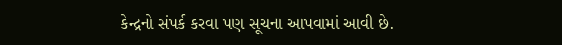કેન્દ્રનો સંપર્ક કરવા પણ સૂચના આપવામાં આવી છે.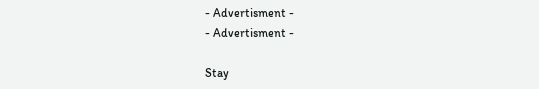- Advertisment -
- Advertisment -

Stay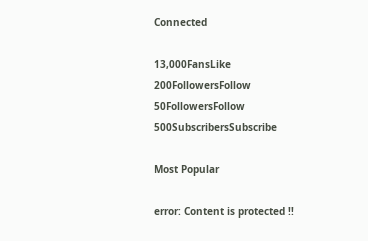Connected

13,000FansLike
200FollowersFollow
50FollowersFollow
500SubscribersSubscribe

Most Popular

error: Content is protected !!